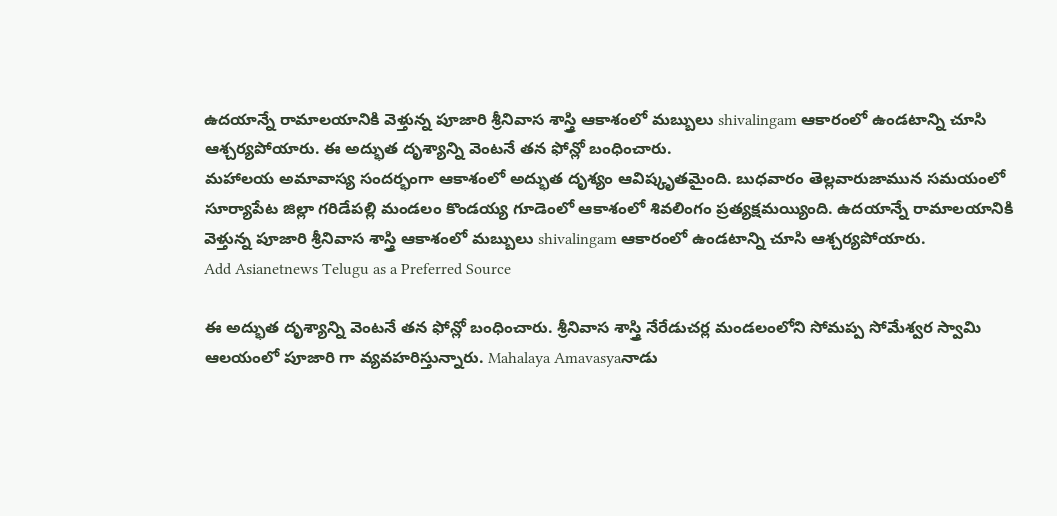ఉదయాన్నే రామాలయానికి వెళ్తున్న పూజారి శ్రీనివాస శాస్త్రి ఆకాశంలో మబ్బులు shivalingam ఆకారంలో ఉండటాన్ని చూసి ఆశ్చర్యపోయారు. ఈ అద్భుత దృశ్యాన్ని వెంటనే తన ఫోన్లో బంధించారు.
మహాలయ అమావాస్య సందర్భంగా ఆకాశంలో అద్భుత దృశ్యం ఆవిష్కృతమైంది. బుధవారం తెల్లవారుజామున సమయంలో సూర్యాపేట జిల్లా గరిడేపల్లి మండలం కొండయ్య గూడెంలో ఆకాశంలో శివలింగం ప్రత్యక్షమయ్యింది. ఉదయాన్నే రామాలయానికి వెళ్తున్న పూజారి శ్రీనివాస శాస్త్రి ఆకాశంలో మబ్బులు shivalingam ఆకారంలో ఉండటాన్ని చూసి ఆశ్చర్యపోయారు.
Add Asianetnews Telugu as a Preferred Source

ఈ అద్భుత దృశ్యాన్ని వెంటనే తన ఫోన్లో బంధించారు. శ్రీనివాస శాస్త్రి నేరేడుచర్ల మండలంలోని సోమప్ప సోమేశ్వర స్వామి ఆలయంలో పూజారి గా వ్యవహరిస్తున్నారు. Mahalaya Amavasyaనాడు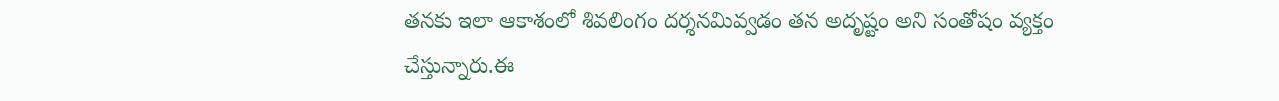తనకు ఇలా ఆకాశంలో శివలింగం దర్శనమివ్వడం తన అదృష్టం అని సంతోషం వ్యక్తం చేస్తున్నారు.ఈ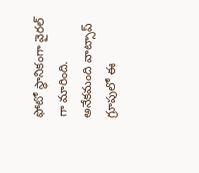ఫోటో స్థానికంగా వైరల్ గా మారింది. అనేకమంది వాట్సాప్ గ్రూపులో ఈ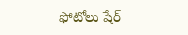ఫోటోలు షేర్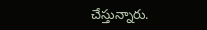చేస్తున్నారు.